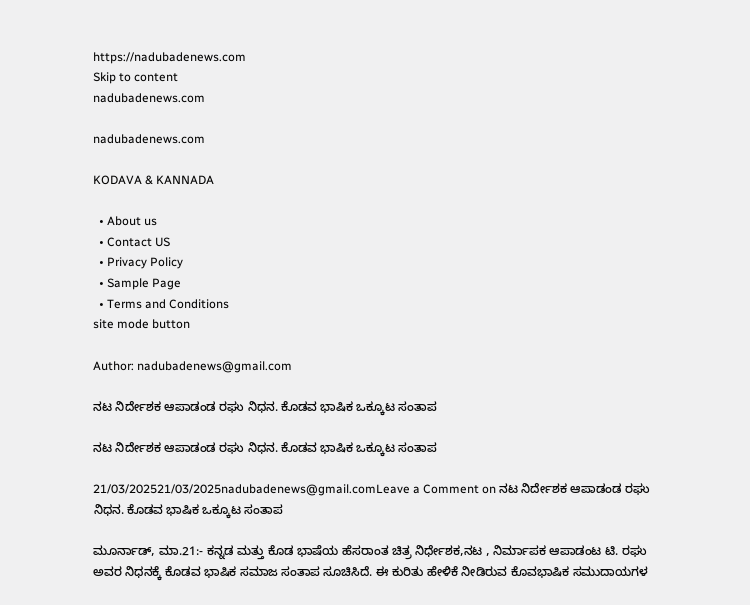https://nadubadenews.com
Skip to content
nadubadenews.com

nadubadenews.com

KODAVA & KANNADA

  • About us
  • Contact US
  • Privacy Policy
  • Sample Page
  • Terms and Conditions
site mode button

Author: nadubadenews@gmail.com

ನಟ ನಿರ್ದೇಶಕ ಆಪಾಡಂಡ ರಘು ನಿಧನ. ಕೊಡವ ಭಾಷಿಕ ಒಕ್ಕೂಟ ಸಂತಾಪ

ನಟ ನಿರ್ದೇಶಕ ಆಪಾಡಂಡ ರಘು ನಿಧನ. ಕೊಡವ ಭಾಷಿಕ ಒಕ್ಕೂಟ ಸಂತಾಪ

21/03/202521/03/2025nadubadenews@gmail.comLeave a Comment on ನಟ ನಿರ್ದೇಶಕ ಆಪಾಡಂಡ ರಘು ನಿಧನ. ಕೊಡವ ಭಾಷಿಕ ಒಕ್ಕೂಟ ಸಂತಾಪ

ಮೂರ್ನಾಡ್‌, ಮಾ.21:- ಕನ್ನಡ ಮತ್ತು ಕೊಡ ಭಾಷೆಯ ಹೆಸರಾಂತ ಚಿತ್ರ ನಿರ್ಧೇಶಕ,ನಟ , ನಿರ್ಮಾಪಕ ಆಪಾಡಂಟ ಟಿ. ರಘು ಅವರ ನಿಧನಕ್ಕೆ ಕೊಡವ ಭಾಷಿಕ ಸಮಾಜ ಸಂತಾಪ ಸೂಚಿಸಿದೆ. ಈ ಕುರಿತು ಹೇಳಿಕೆ ನೀಡಿರುವ ಕೊವಭಾಷಿಕ ಸಮುದಾಯಗಳ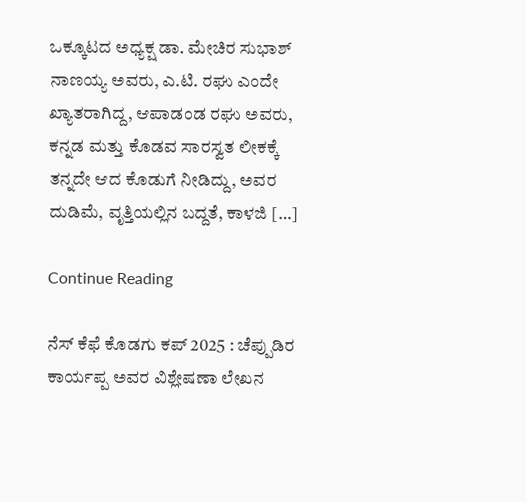ಒಕ್ಕೂಟದ ಅಧ್ಯಕ್ಷ ಡಾ. ಮೇಚಿರ ಸುಭಾಶ್‌ ನಾಣಯ್ಯ ಅವರು, ಎ.ಟಿ. ರಘು ಎಂದೇ ಖ್ಯಾತರಾಗಿದ್ದ, ಆಪಾಡಂಡ ರಘು ಅವರು, ಕನ್ನಡ ಮತ್ತು ಕೊಡವ ಸಾರಸ್ವತ ಲೀಕಕ್ಕೆ ತನ್ನದೇ ಆದ ಕೊಡುಗೆ ನೀಡಿದ್ದು, ಅವರ ದುಡಿಮೆ, ವೃತ್ತಿಯಲ್ಲಿನ ಬದ್ದತೆ, ಕಾಳಜಿ […]

Continue Reading

ನೆಸ್ ಕೆಫೆ ಕೊಡಗು ಕಪ್ 2025 : ಚೆಪ್ಪುಡಿರ ಕಾರ್ಯಪ್ಪ ಅವರ ವಿಶ್ಲೇಷಣಾ ಲೇಖನ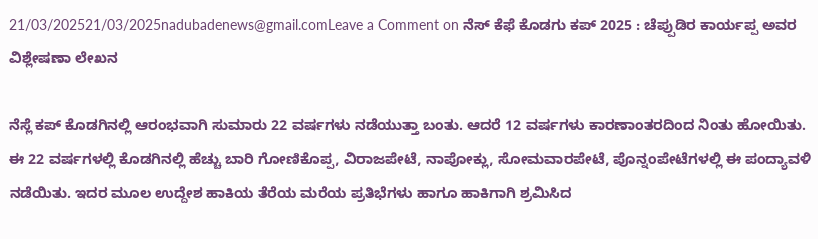21/03/202521/03/2025nadubadenews@gmail.comLeave a Comment on ನೆಸ್ ಕೆಫೆ ಕೊಡಗು ಕಪ್ 2025 : ಚೆಪ್ಪುಡಿರ ಕಾರ್ಯಪ್ಪ ಅವರ ವಿಶ್ಲೇಷಣಾ ಲೇಖನ

ನೆಸ್ಲೆ ಕಪ್ ಕೊಡಗಿನಲ್ಲಿ ಆರಂಭವಾಗಿ ಸುಮಾರು 22 ವರ್ಷಗಳು ನಡೆಯುತ್ತಾ ಬಂತು. ಆದರೆ 12 ವರ್ಷಗಳು ಕಾರಣಾಂತರದಿಂದ ನಿಂತು ಹೋಯಿತು. ಈ 22 ವರ್ಷಗಳಲ್ಲಿ ಕೊಡಗಿನಲ್ಲಿ ಹೆಚ್ಚು ಬಾರಿ ಗೋಣಿಕೊಪ್ಪ, ವಿರಾಜಪೇಟೆ, ನಾಪೋಕ್ಲು, ಸೋಮವಾರಪೇಟೆ, ಪೊನ್ನಂಪೇಟೆಗಳಲ್ಲಿ ಈ ಪಂದ್ಯಾವಳಿ ನಡೆಯಿತು. ಇದರ ಮೂಲ ಉದ್ದೇಶ ಹಾಕಿಯ ತೆರೆಯ ಮರೆಯ ಪ್ರತಿಭೆಗಳು ಹಾಗೂ ಹಾಕಿಗಾಗಿ ಶ್ರಮಿಸಿದ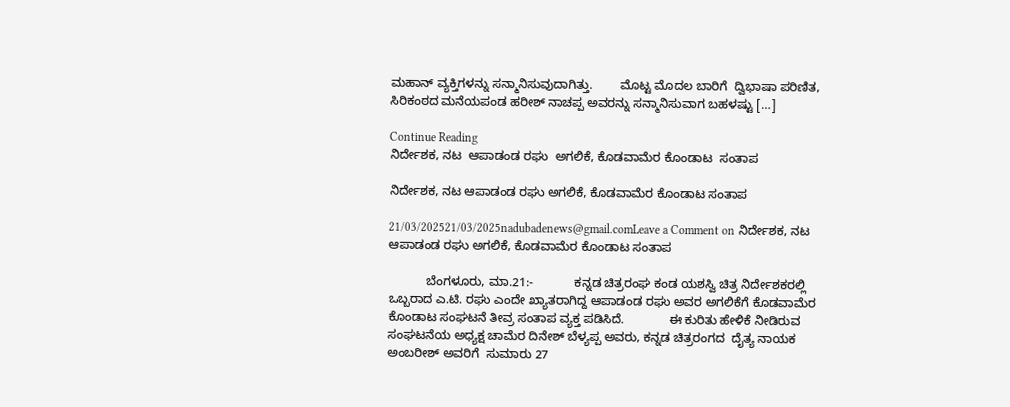ಮಹಾನ್ ವ್ಯಕ್ತಿಗಳನ್ನು ಸನ್ಮಾನಿಸುವುದಾಗಿತ್ತು.        ಮೊಟ್ಟ ಮೊದಲ ಬಾರಿಗೆ  ದ್ವಿಭಾಷಾ ಪರಿಣಿತ, ಸಿರಿಕಂಠದ ಮನೆಯಪಂಡ ಹರೀಶ್ ನಾಚಪ್ಪ ಅವರನ್ನು ಸನ್ಮಾನಿಸುವಾಗ ಬಹಳಷ್ಟು […]

Continue Reading
ನಿರ್ದೇಶಕ, ನಟ  ಆಪಾಡಂಡ ರಘು  ಅಗಲಿಕೆ, ಕೊಡವಾಮೆರ ಕೊಂಡಾಟ  ಸಂತಾಪ

ನಿರ್ದೇಶಕ, ನಟ ಆಪಾಡಂಡ ರಘು ಅಗಲಿಕೆ, ಕೊಡವಾಮೆರ ಕೊಂಡಾಟ ಸಂತಾಪ

21/03/202521/03/2025nadubadenews@gmail.comLeave a Comment on ನಿರ್ದೇಶಕ, ನಟ ಆಪಾಡಂಡ ರಘು ಅಗಲಿಕೆ, ಕೊಡವಾಮೆರ ಕೊಂಡಾಟ ಸಂತಾಪ

           ಬೆಂಗಳೂರು, ಮಾ.21:-            ಕನ್ನಡ ಚಿತ್ರರಂಘ ಕಂಡ ಯಶಸ್ವಿ ಚಿತ್ರ ನಿರ್ದೇಶಕರಲ್ಲಿ ಒಬ್ಬರಾದ ಎ.ಟಿ. ರಘು ಎಂದೇ ಖ್ಯಾತರಾಗಿದ್ದ ಆಪಾಡಂಡ ರಘು ಅವರ ಅಗಲಿಕೆಗೆ ಕೊಡವಾಮೆರ ಕೊಂಡಾಟ ಸಂಘಟನೆ ತೀವ್ರ ಸಂತಾಪ ವ್ಯಕ್ತ ಪಡಿಸಿದೆ.             ಈ ಕುರಿತು ಹೇಳಿಕೆ ನೀಡಿರುವ ಸಂಘಟನೆಯ ಅಧ್ಯಕ್ಷ ಚಾಮೆರ ದಿನೇಶ್ ಬೆಳ್ಯಪ್ಪ ಅವರು, ಕನ್ನಡ ಚಿತ್ರರಂಗದ  ದೈತ್ಯ ನಾಯಕ ಅಂಬರೀಶ್ ಅವರಿಗೆ  ಸುಮಾರು 27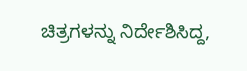ಚಿತ್ರಗಳನ್ನು ನಿರ್ದೇಶಿಸಿದ್ದ,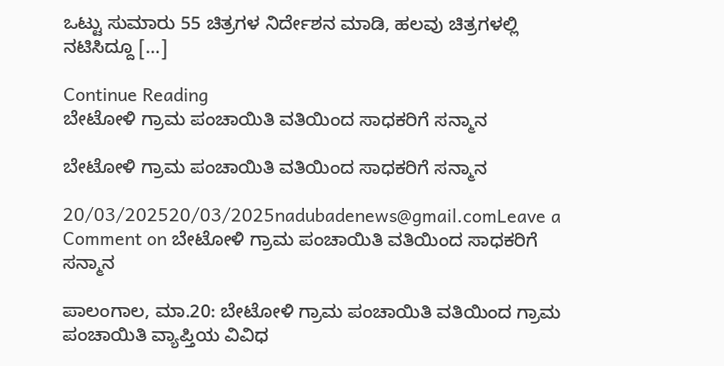ಒಟ್ಟು ಸುಮಾರು 55 ಚಿತ್ರಗಳ ನಿರ್ದೇಶನ ಮಾಡಿ, ಹಲವು ಚಿತ್ರಗಳಲ್ಲಿ ನಟಿಸಿದ್ದೂ […]

Continue Reading
ಬೇಟೋಳಿ ಗ್ರಾಮ ಪಂಚಾಯಿತಿ ವತಿಯಿಂದ ಸಾಧಕರಿಗೆ ಸನ್ಮಾನ

ಬೇಟೋಳಿ ಗ್ರಾಮ ಪಂಚಾಯಿತಿ ವತಿಯಿಂದ ಸಾಧಕರಿಗೆ ಸನ್ಮಾನ

20/03/202520/03/2025nadubadenews@gmail.comLeave a Comment on ಬೇಟೋಳಿ ಗ್ರಾಮ ಪಂಚಾಯಿತಿ ವತಿಯಿಂದ ಸಾಧಕರಿಗೆ ಸನ್ಮಾನ

ಪಾಲಂಗಾಲ, ಮಾ.20: ಬೇಟೋಳಿ ಗ್ರಾಮ ಪಂಚಾಯಿತಿ ವತಿಯಿಂದ ಗ್ರಾಮ ಪಂಚಾಯಿತಿ ವ್ಯಾಪ್ತಿಯ ವಿವಿಧ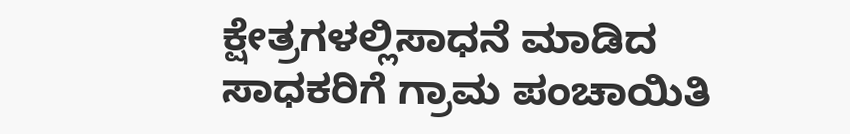ಕ್ಷೇತ್ರಗಳಲ್ಲಿಸಾಧನೆ ಮಾಡಿದ ಸಾಧಕರಿಗೆ ಗ್ರಾಮ ಪಂಚಾಯಿತಿ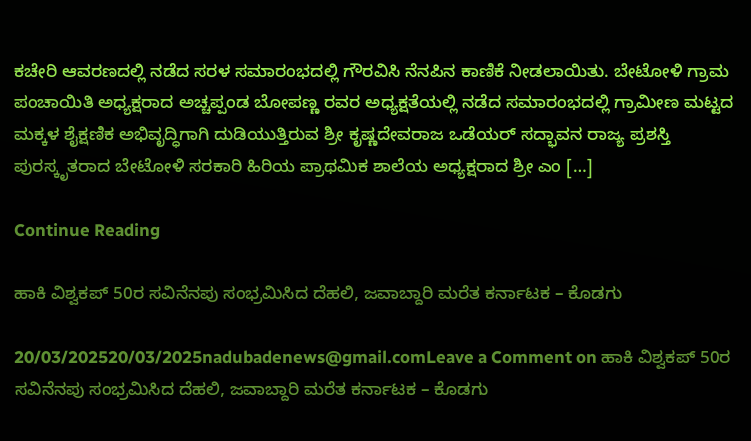ಕಚೇರಿ ಆವರಣದಲ್ಲಿ ನಡೆದ ಸರಳ ಸಮಾರಂಭದಲ್ಲಿ ಗೌರವಿಸಿ ನೆನಪಿನ ಕಾಣಿಕೆ ನೀಡಲಾಯಿತು. ಬೇಟೋಳಿ ಗ್ರಾಮ ಪಂಚಾಯಿತಿ ಅಧ್ಯಕ್ಷರಾದ ಅಚ್ಚಪ್ಪಂಡ ಬೋಪಣ್ಣ ರವರ ಅಧ್ಯಕ್ಷತೆಯಲ್ಲಿ ನಡೆದ ಸಮಾರಂಭದಲ್ಲಿ ಗ್ರಾಮೀಣ ಮಟ್ಟದ ಮಕ್ಕಳ ಶೈಕ್ಷಣಿಕ ಅಭಿವೃದ್ಧಿಗಾಗಿ ದುಡಿಯುತ್ತಿರುವ ಶ್ರೀ ಕೃಷ್ಣದೇವರಾಜ ಒಡೆಯರ್ ಸದ್ಭಾವನ ರಾಜ್ಯ ಪ್ರಶಸ್ತಿ ಪುರಸ್ಕೃತರಾದ ಬೇಟೋಳಿ ಸರಕಾರಿ ಹಿರಿಯ ಪ್ರಾಥಮಿಕ ಶಾಲೆಯ ಅಧ್ಯಕ್ಷರಾದ ಶ್ರೀ ಎಂ […]

Continue Reading

ಹಾಕಿ ವಿಶ್ವಕಪ್ 50ರ ಸವಿನೆನಪು ಸಂಭ್ರಮಿಸಿದ ದೆಹಲಿ, ಜವಾಬ್ದಾರಿ ಮರೆತ ಕರ್ನಾಟಕ – ಕೊಡಗು

20/03/202520/03/2025nadubadenews@gmail.comLeave a Comment on ಹಾಕಿ ವಿಶ್ವಕಪ್ 50ರ ಸವಿನೆನಪು ಸಂಭ್ರಮಿಸಿದ ದೆಹಲಿ, ಜವಾಬ್ದಾರಿ ಮರೆತ ಕರ್ನಾಟಕ – ಕೊಡಗು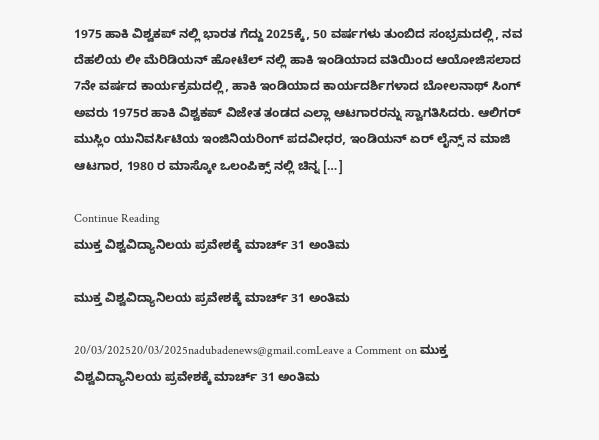1975 ಹಾಕಿ ವಿಶ್ವಕಪ್ ನಲ್ಲಿ ಭಾರತ ಗೆದ್ದು 2025ಕ್ಕೆ, 50 ವರ್ಷಗಳು ತುಂಬಿದ ಸಂಭ್ರಮದಲ್ಲಿ, ನವ ದೆಹಲಿಯ ಲೀ ಮೆರಿಡಿಯನ್ ಹೋಟೆಲ್ ನಲ್ಲಿ ಹಾಕಿ ಇಂಡಿಯಾದ ವತಿಯಿಂದ ಆಯೋಜಿಸಲಾದ 7ನೇ ವರ್ಷದ ಕಾರ್ಯಕ್ರಮದಲ್ಲಿ, ಹಾಕಿ ಇಂಡಿಯಾದ ಕಾರ್ಯದರ್ಶಿಗಳಾದ ಬೋಲನಾಥ್ ಸಿಂಗ್ ಅವರು 1975ರ ಹಾಕಿ ವಿಶ್ವಕಪ್ ವಿಜೇತ ತಂಡದ ಎಲ್ಲಾ ಆಟಗಾರರನ್ನು ಸ್ವಾಗತಿಸಿದರು. ಆಲಿಗರ್ ಮುಸ್ಲಿಂ ಯುನಿವರ್ಸಿಟಿಯ ಇಂಜಿನಿಯರಿಂಗ್ ಪದವೀಧರ, ಇಂಡಿಯನ್ ಏರ್ ಲೈನ್ಸ್ ನ ಮಾಜಿ ಆಟಗಾರ, 1980 ರ ಮಾಸ್ಕೋ ಒಲಂಪಿಕ್ಸ್ ನಲ್ಲಿ ಚಿನ್ನ […]

Continue Reading
ಮುಕ್ತ ವಿಶ್ವವಿದ್ಯಾನಿಲಯ ಪ್ರವೇಶಕ್ಕೆ ಮಾರ್ಚ್ 31 ಅಂತಿಮ

ಮುಕ್ತ ವಿಶ್ವವಿದ್ಯಾನಿಲಯ ಪ್ರವೇಶಕ್ಕೆ ಮಾರ್ಚ್ 31 ಅಂತಿಮ

20/03/202520/03/2025nadubadenews@gmail.comLeave a Comment on ಮುಕ್ತ ವಿಶ್ವವಿದ್ಯಾನಿಲಯ ಪ್ರವೇಶಕ್ಕೆ ಮಾರ್ಚ್ 31 ಅಂತಿಮ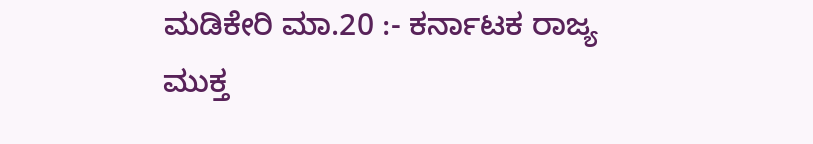ಮಡಿಕೇರಿ ಮಾ.20 :- ಕರ್ನಾಟಕ ರಾಜ್ಯ ಮುಕ್ತ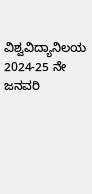ವಿಶ್ವವಿದ್ಯಾನಿಲಯ 2024-25 ನೇ ಜನವರಿ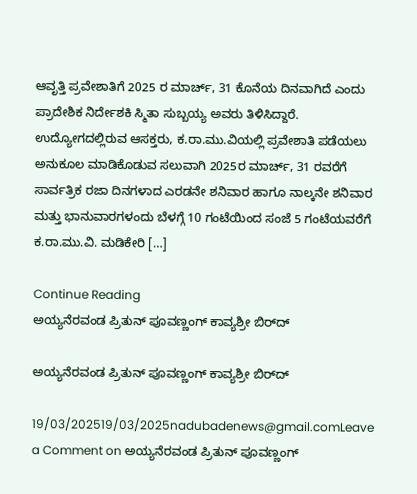ಆವೃತ್ತಿ ಪ್ರವೇಶಾತಿಗೆ 2025 ರ ಮಾರ್ಚ್, 31 ಕೊನೆಯ ದಿನವಾಗಿದೆ ಎಂದು ಪ್ರಾದೇಶಿಕ ನಿರ್ದೇಶಕಿ ಸ್ಮಿತಾ ಸುಬ್ಬಯ್ಯ ಅವರು ತಿಳಿಸಿದ್ದಾರೆ. ಉದ್ಯೋಗದಲ್ಲಿರುವ ಆಸಕ್ತರು, ಕ.ರಾ.ಮು.ವಿಯಲ್ಲಿ ಪ್ರವೇಶಾತಿ ಪಡೆಯಲು ಅನುಕೂಲ ಮಾಡಿಕೊಡುವ ಸಲುವಾಗಿ 2025ರ ಮಾರ್ಚ್, 31 ರವರೆಗೆ ಸಾರ್ವತ್ರಿಕ ರಜಾ ದಿನಗಳಾದ ಎರಡನೇ ಶನಿವಾರ ಹಾಗೂ ನಾಲ್ಕನೇ ಶನಿವಾರ ಮತ್ತು ಭಾನುವಾರಗಳಂದು ಬೆಳಗ್ಗೆ 10 ಗಂಟೆಯಿಂದ ಸಂಜೆ 5 ಗಂಟೆಯವರೆಗೆ ಕ.ರಾ.ಮು.ವಿ. ಮಡಿಕೇರಿ […]

Continue Reading
ಅಯ್ಯನೆರವಂಡ ಪ್ರಿತುನ್ ಪೂವಣ್ಣಂಗ್ ಕಾವ್ಯಶ್ರೀ ಬಿರ್‌ದ್

ಅಯ್ಯನೆರವಂಡ ಪ್ರಿತುನ್ ಪೂವಣ್ಣಂಗ್ ಕಾವ್ಯಶ್ರೀ ಬಿರ್‌ದ್

19/03/202519/03/2025nadubadenews@gmail.comLeave a Comment on ಅಯ್ಯನೆರವಂಡ ಪ್ರಿತುನ್ ಪೂವಣ್ಣಂಗ್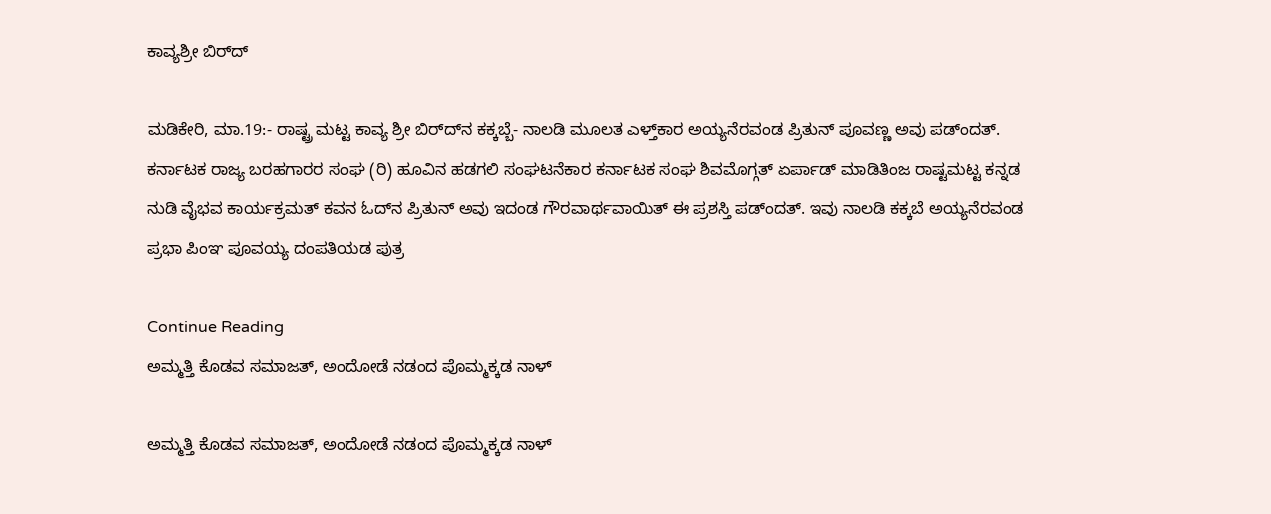ಕಾವ್ಯಶ್ರೀ ಬಿರ್‌ದ್

ಮಡಿಕೇರಿ, ಮಾ.19:- ರಾಷ್ಟ್ರ ಮಟ್ಟ ಕಾವ್ಯ ಶ್ರೀ ಬಿರ್‌ದ್‌ನ ಕಕ್ಕಬ್ಬೆ- ನಾಲಡಿ ಮೂಲತ ಎಳ್ತ್‌ಕಾರ ಅಯ್ಯನೆರವಂಡ ಪ್ರಿತುನ್‌ ಪೂವಣ್ಣ ಅವು ಪಡ್ಂದತ್. ಕರ್ನಾಟಕ ರಾಜ್ಯ ಬರಹಗಾರರ ಸಂಘ (ರಿ) ಹೂವಿನ ಹಡಗಲಿ ಸಂಘಟನೆಕಾರ ಕರ್ನಾಟಕ ಸಂಘ ಶಿವಮೊಗ್ಗತ್ ಏರ್ಪಾಡ್ ಮಾಡಿತಿಂಜ ರಾಷ್ಟಮಟ್ಟ ಕನ್ನಡ ನುಡಿ ವೈಭವ ಕಾರ್ಯಕ್ರಮತ್ ಕವನ ಓದ್‌ನ ಪ್ರಿತುನ್‌ ಅವು ಇದಂಡ ಗೌರವಾರ್ಥವಾಯಿತ್‌ ಈ ಪ್ರಶಸ್ತಿ ಪಡ್ಂದತ್. ಇವು ನಾಲಡಿ ಕಕ್ಕಬೆ ಅಯ್ಯನೆರವಂಡ ಪ್ರಭಾ ಪಿಂಞ ಪೂವಯ್ಯ ದಂಪತಿಯಡ ಪುತ್ರ

Continue Reading
ಅಮ್ಮತ್ತಿ ಕೊಡವ ಸಮಾಜತ್‌, ಅಂದೋಡೆ ನಡಂದ ಪೊಮ್ಮಕ್ಕಡ ನಾಳ್

ಅಮ್ಮತ್ತಿ ಕೊಡವ ಸಮಾಜತ್‌, ಅಂದೋಡೆ ನಡಂದ ಪೊಮ್ಮಕ್ಕಡ ನಾಳ್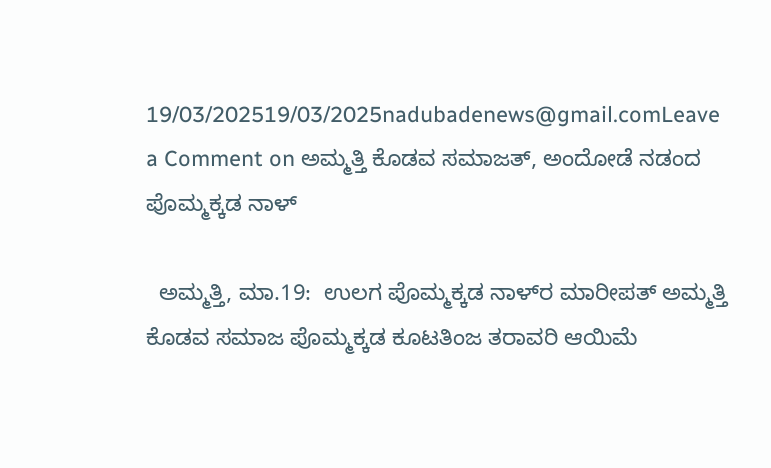19/03/202519/03/2025nadubadenews@gmail.comLeave a Comment on ಅಮ್ಮತ್ತಿ ಕೊಡವ ಸಮಾಜತ್‌, ಅಂದೋಡೆ ನಡಂದ ಪೊಮ್ಮಕ್ಕಡ ನಾಳ್

  ಅಮ್ಮತ್ತಿ, ಮಾ.19:  ಉಲಗ ಪೊಮ್ಮಕ್ಕಡ ನಾಳ್‌ರ ಮಾರೀಪತ್‌ ಅಮ್ಮತ್ತಿ ಕೊಡವ ಸಮಾಜ ಪೊಮ್ಮಕ್ಕಡ ಕೂಟತಿಂಜ ತರಾವರಿ ಆಯಿಮೆ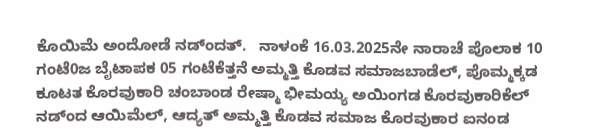ಕೊಯಿಮೆ ಅಂದೋಡೆ ನಡ್ಂದತ್.   ನಾಳಂಕೆ 16.03.2025ನೇ ನಾರಾಚೆ ಪೊಲಾಕ 10 ಗಂಟೆ0ಜ ಬೈಟಾಪಕ 05 ಗಂಟೆಕೆತ್ತನೆ ಅಮ್ಮತ್ತಿ ಕೊಡವ ಸಮಾಜಬಾಡೆಲ್‌, ಪೊಮ್ಮಕ್ಕಡ ಕೂಟತ ಕೊರವುಕಾರಿ ಚಂಬಾಂಡ ರೇಷ್ಮಾ ಭೀಮಯ್ಯ ಅಯಿಂಗಡ ಕೊರವುಕಾರಿಕೆಲ್‌ ನಡ್ಂದ ಆಯಿಮೆಲ್‌, ಆದ್ಯತ್‌ ಅಮ್ಮತ್ತಿ ಕೊಡವ ಸಮಾಜ ಕೊರವುಕಾರ ಐನಂಡ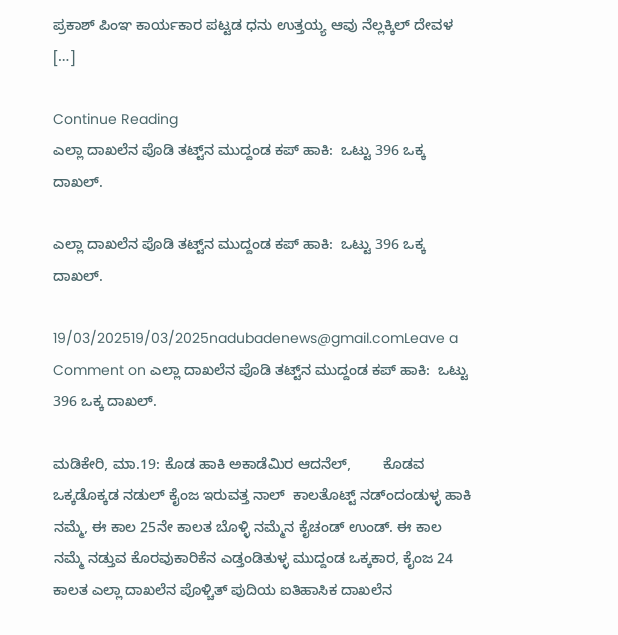ಪ್ರಕಾಶ್‌ ಪಿಂಞ ಕಾರ್ಯಕಾರ ಪಟ್ಟಡ ಧನು ಉತ್ತಯ್ಯ ಆವು ನೆಲ್ಲಕ್ಕಿಲ್‌ ದೇವಳ […]

Continue Reading
ಎಲ್ಲಾ ದಾಖಲೆನ ಪೊಡಿ ತಟ್ಟ್‌ನ ಮುದ್ದಂಡ ಕಪ್‌ ಹಾಕಿ:  ಒಟ್ಟು 396 ಒಕ್ಕ ದಾಖಲ್‌.

ಎಲ್ಲಾ ದಾಖಲೆನ ಪೊಡಿ ತಟ್ಟ್‌ನ ಮುದ್ದಂಡ ಕಪ್‌ ಹಾಕಿ:  ಒಟ್ಟು 396 ಒಕ್ಕ ದಾಖಲ್‌.

19/03/202519/03/2025nadubadenews@gmail.comLeave a Comment on ಎಲ್ಲಾ ದಾಖಲೆನ ಪೊಡಿ ತಟ್ಟ್‌ನ ಮುದ್ದಂಡ ಕಪ್‌ ಹಾಕಿ:  ಒಟ್ಟು 396 ಒಕ್ಕ ದಾಖಲ್‌.

ಮಡಿಕೇರಿ, ಮಾ.19: ಕೊಡ ಹಾಕಿ ಅಕಾಡೆಮಿರ ಆದನೆಲ್‌,        ಕೊಡವ ಒಕ್ಕಡೊಕ್ಕಡ ನಡುಲ್‌ ಕೈಂಜ ಇರುವತ್ತ ನಾಲ್‌  ಕಾಲತೊಟ್ಟ್‌ ನಡ್ಂದಂಡುಳ್ಳ ಹಾಕಿ ನಮ್ಮೆ, ಈ ಕಾಲ 25ನೇ ಕಾಲತ ಬೊಳ್ಳಿ ನಮ್ಮೆನ ಕೈಚಂಡ್‌ ಉಂಡ್. ಈ ಕಾಲ ನಮ್ಮೆ ನಡ್ತುವ ಕೊರವುಕಾರಿಕೆನ ಎಡ್ತಂಡಿತುಳ್ಳ ಮುದ್ದಂಡ ಒಕ್ಕಕಾರ, ಕೈಂಜ 24 ಕಾಲತ ಎಲ್ಲಾ ದಾಖಲೆನ ಪೊಳ್ಚಿತ್‌ ಪುದಿಯ ಐತಿಹಾಸಿಕ ದಾಖಲೆನ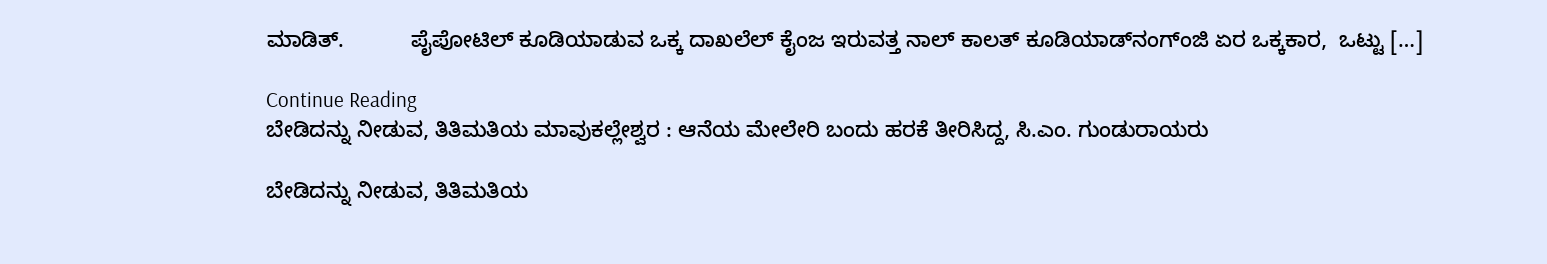ಮಾಡಿತ್.           ಪೈಪೋಟಿಲ್‌ ಕೂಡಿಯಾಡುವ ಒಕ್ಕ ದಾಖಲೆಲ್‌ ಕೈಂಜ ಇರುವತ್ತ ನಾಲ್ ಕಾಲತ್‌ ಕೂಡಿಯಾಡ್‌ನಂಗ್ಂಜಿ ಏರ ಒಕ್ಕಕಾರ,  ಒಟ್ಟು […]

Continue Reading
ಬೇಡಿದನ್ನು ನೀಡುವ, ತಿತಿಮತಿಯ ಮಾವುಕಲ್ಲೇಶ್ವರ : ಆನೆಯ ಮೇಲೇರಿ ಬಂದು ಹರಕೆ ತೀರಿಸಿದ್ದ, ಸಿ.ಎಂ. ಗುಂಡುರಾಯರು

ಬೇಡಿದನ್ನು ನೀಡುವ, ತಿತಿಮತಿಯ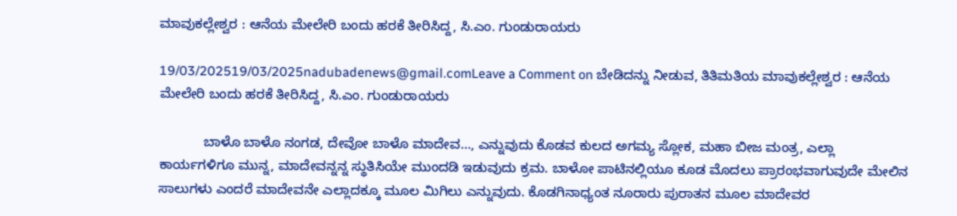ಮಾವುಕಲ್ಲೇಶ್ವರ : ಆನೆಯ ಮೇಲೇರಿ ಬಂದು ಹರಕೆ ತೀರಿಸಿದ್ದ, ಸಿ.ಎಂ. ಗುಂಡುರಾಯರು

19/03/202519/03/2025nadubadenews@gmail.comLeave a Comment on ಬೇಡಿದನ್ನು ನೀಡುವ, ತಿತಿಮತಿಯ ಮಾವುಕಲ್ಲೇಶ್ವರ : ಆನೆಯ ಮೇಲೇರಿ ಬಂದು ಹರಕೆ ತೀರಿಸಿದ್ದ, ಸಿ.ಎಂ. ಗುಂಡುರಾಯರು

            ಬಾಳೊ ಬಾಳೊ ನಂಗಡ, ದೇವೋ ಬಾಳೊ ಮಾದೇವ…, ಎನ್ನುವುದು ಕೊಡವ ಕುಲದ ಅಗಮ್ಯ ಸ್ಲೋಕ, ಮಹಾ ಬೀಜ ಮಂತ್ರ, ಎಲ್ಲಾ ಕಾರ್ಯಗಳಿಗೂ ಮುನ್ನ, ಮಾದೇವನ್ನನ್ನ ಸ್ಥುತಿಸಿಯೇ ಮುಂದಡಿ ಇಡುವುದು ಕ್ರಮ. ಬಾಳೋ ಪಾಟಿನಲ್ಲಿಯೂ ಕೂಡ ಮೊದಲು ಪ್ರಾರಂಭವಾಗುವುದೇ ಮೇಲಿನ ಸಾಲುಗಳು ಎಂದರೆ ಮಾದೇವನೇ ಎಲ್ಲಾದಕ್ಕೂ ಮೂಲ ಮಿಗಿಲು ಎನ್ನುವುದು. ಕೊಡಗಿನಾಧ್ಯಂತ ನೂರಾರು ಪುರಾತನ ಮೂಲ ಮಾದೇವರ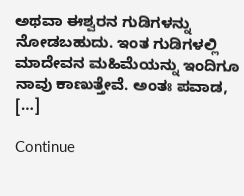ಅಥವಾ ಈಶ್ವರನ ಗುಡಿಗಳನ್ನು ನೋಡಬಹುದು. ಇಂತ ಗುಡಿಗಳಲ್ಲಿ ಮಾದೇವನ ಮಹಿಮೆಯನ್ನು ಇಂದಿಗೂ ನಾವು ಕಾಣುತ್ತೇವೆ. ಅಂತಃ ಪವಾಡ, […]

Continue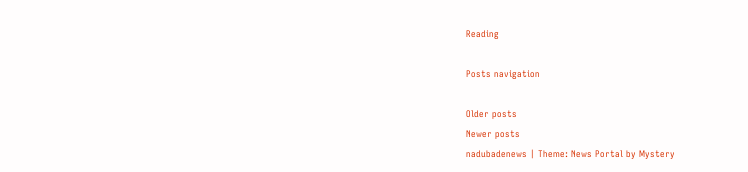Reading

Posts navigation

Older posts
Newer posts
nadubadenews | Theme: News Portal by Mystery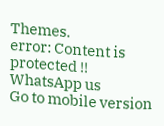Themes.
error: Content is protected !!
WhatsApp us
Go to mobile version